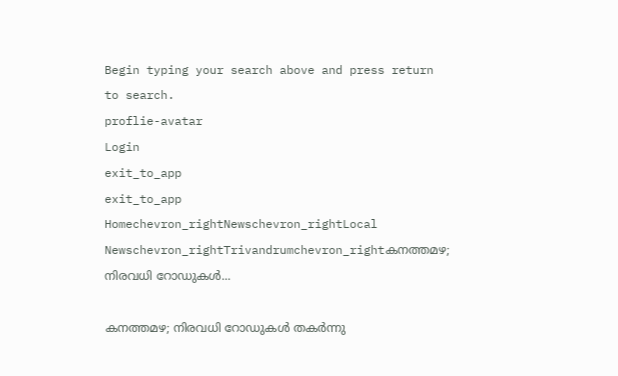Begin typing your search above and press return to search.
proflie-avatar
Login
exit_to_app
exit_to_app
Homechevron_rightNewschevron_rightLocal Newschevron_rightTrivandrumchevron_rightകനത്തമഴ; നിരവധി റോഡുകൾ...

കനത്തമഴ; നിരവധി റോഡുകൾ തകർന്നു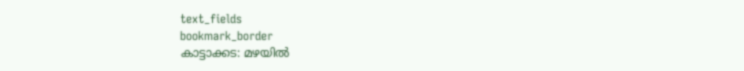text_fields
bookmark_border
കാട്ടാക്കട: മഴയിൽ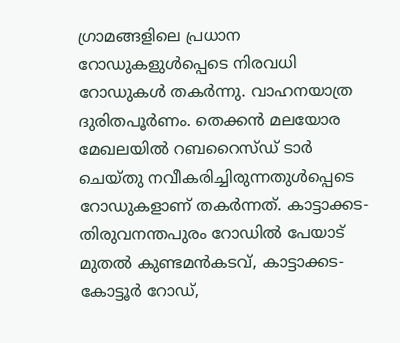ഗ്രാമങ്ങളിലെ പ്രധാന റോഡുകളുൾപ്പെടെ നിരവധി റോഡുകള്‍ തകർന്നു. വാഹനയാത്ര ദുരിതപൂർണം. തെക്കന്‍ മലയോര മേഖലയില്‍ റബറൈസ്ഡ് ടാര്‍ ചെയ്തു നവീകരിച്ചിരുന്നതുൾപ്പെടെ റോഡുകളാണ് തകര്‍ന്നത്. കാട്ടാക്കട-തിരുവനന്തപുരം റോഡില്‍ പേയാട് മുതല്‍ കുണ്ടമന്‍കടവ്, കാട്ടാക്കട-കോട്ടൂർ റോഡ്,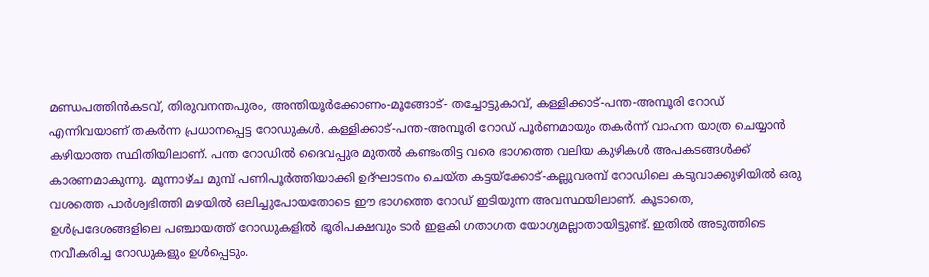മണ്ഡപത്തിൻകടവ്, തിരുവനന്തപുരം, അന്തിയൂർക്കോണം-മൂങ്ങോട്- തച്ചോട്ടുകാവ്, കള്ളിക്കാട്-പന്ത-അമ്പൂരി റോഡ് എന്നിവയാണ് തകർന്ന പ്രധാനപ്പെട്ട റോഡുകള്‍. കള്ളിക്കാട്-പന്ത-അമ്പൂരി റോഡ് പൂർണമായും തകർന്ന് വാഹന യാത്ര ചെയ്യാൻ കഴിയാത്ത സ്ഥിതിയിലാണ്. പന്ത റോഡിൽ ദൈവപ്പുര മുതൽ കണ്ടംതിട്ട വരെ ഭാഗത്തെ വലിയ കുഴികൾ അപകടങ്ങൾക്ക് കാരണമാകുന്നു. മൂന്നാഴ്ച മുമ്പ് പണിപൂർത്തിയാക്കി ഉദ്‌ഘാടനം ചെയ്ത കട്ടയ്ക്കോട്-കല്ലുവരമ്പ്‌ റോഡിലെ കടുവാക്കുഴിയിൽ ഒരു വശത്തെ പാർശ്വഭിത്തി മഴയിൽ ഒലിച്ചുപോയതോടെ ഈ ഭാഗത്തെ റോഡ് ഇടിയുന്ന അവസ്ഥയിലാണ്. കൂടാതെ, ഉൾപ്രദേശങ്ങളിലെ പഞ്ചായത്ത് റോഡുകളിൽ ഭൂരിപക്ഷവും ടാർ ഇളകി ഗതാഗത യോഗ്യമല്ലാതായിട്ടുണ്ട്. ഇതിൽ അടുത്തിടെ നവീകരിച്ച റോഡുകളും ഉൾപ്പെടും.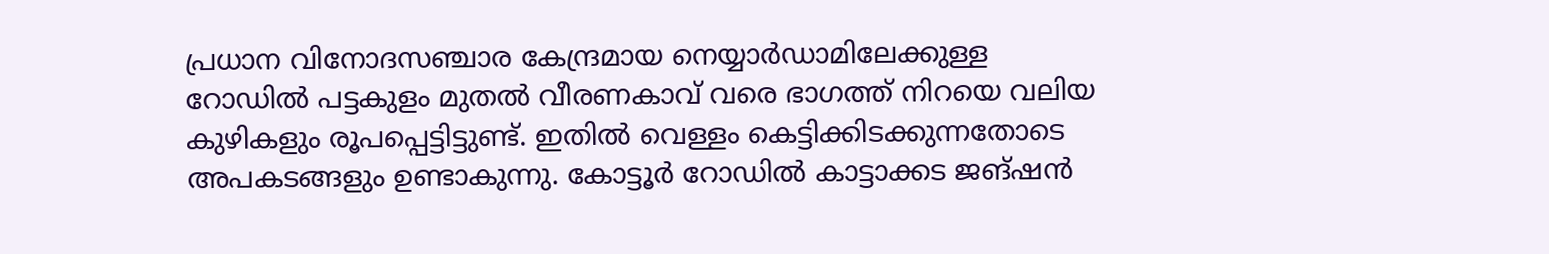പ്രധാന വിനോദസഞ്ചാര കേന്ദ്രമായ നെയ്യാർഡാമിലേക്കുള്ള റോഡിൽ പട്ടകുളം മുതൽ വീരണകാവ് വരെ ഭാഗത്ത് നിറയെ വലിയ കുഴികളും രൂപപ്പെട്ടിട്ടുണ്ട്. ഇതിൽ വെള്ളം കെട്ടിക്കിടക്കുന്നതോടെ അപകടങ്ങളും ഉണ്ടാകുന്നു. കോട്ടൂർ റോഡിൽ കാട്ടാക്കട ജങ്ഷൻ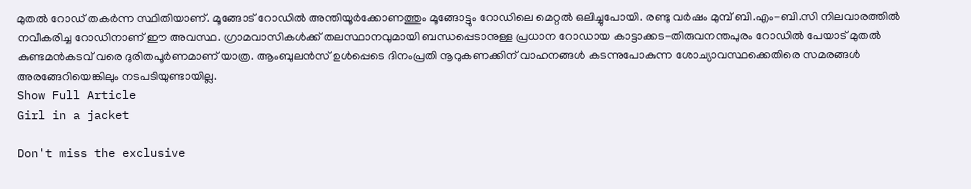മുതൽ റോഡ് തകർന്ന സ്ഥിതിയാണ്. മൂങ്ങോട് റോഡിൽ അന്തിയൂർക്കോണത്തും മൂങ്ങോട്ടും റോഡിലെ മെറ്റൽ ഒലിച്ചുപോയി. രണ്ടു വർഷം മുമ്പ് ബി.എം-ബി.സി നിലവാരത്തിൽ നവീകരിച്ച റോഡിനാണ് ഈ അവസ്ഥ. ഗ്രാമവാസികള്‍ക്ക് തലസ്ഥാനവുമായി ബന്ധപ്പെടാനുള്ള പ്രധാന റോഡായ കാട്ടാക്കട-തിരുവനന്തപുരം റോഡില്‍ പേയാട് മുതല്‍ കുണ്ടമന്‍കടവ് വരെ ദുരിതപൂർണമാണ് യാത്ര. ആംബുലൻസ് ഉൾപ്പെടെ ദിനംപ്രതി നൂറുകണക്കിന് വാഹനങ്ങള്‍ കടന്നുപോകുന്ന ശോച്യാവസ്ഥക്കെതിരെ സമരങ്ങള്‍ അരങ്ങേറിയെങ്കിലും നടപടിയുണ്ടായില്ല.
Show Full Article
Girl in a jacket

Don't miss the exclusive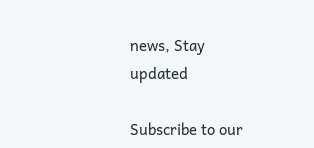news, Stay updated

Subscribe to our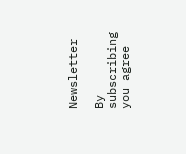Newsletter

By subscribing you agree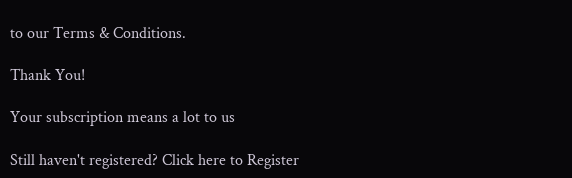to our Terms & Conditions.

Thank You!

Your subscription means a lot to us

Still haven't registered? Click here to Register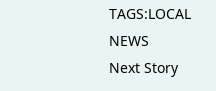TAGS:LOCAL NEWS
Next Story